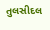તુલસીદલ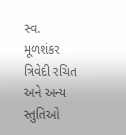સ્વ. મૂળશંકર ત્રિવેદી રચિત અને અન્ય સ્તુતિઓ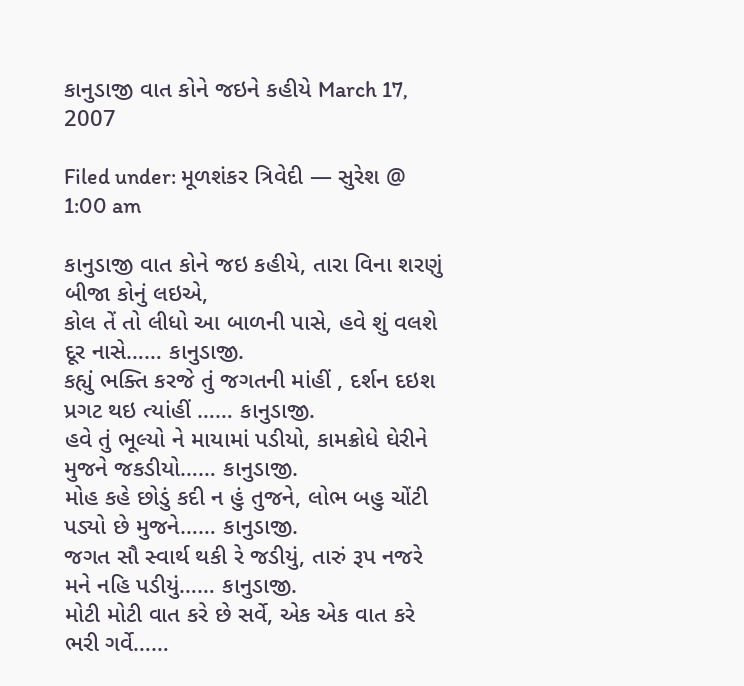કાનુડાજી વાત કોને જઇને કહીયે March 17, 2007

Filed under: મૂળશંકર ત્રિવેદી — સુરેશ @ 1:00 am

કાનુડાજી વાત કોને જઇ કહીયે, તારા વિના શરણું બીજા કોનું લઇએ,
કોલ તેં તો લીધો આ બાળની પાસે, હવે શું વલશે દૂર નાસે…… કાનુડાજી.
કહ્યું ભક્તિ કરજે તું જગતની માંહીં , દર્શન દઇશ પ્રગટ થઇ ત્યાંહીં …… કાનુડાજી.
હવે તું ભૂલ્યો ને માયામાં પડીયો, કામક્રોધે ઘેરીને મુજને જકડીયો…… કાનુડાજી.
મોહ કહે છોડું કદી ન હું તુજને, લોભ બહુ ચોંટી પડ્યો છે મુજને…… કાનુડાજી.
જગત સૌ સ્વાર્થ થકી રે જડીયું, તારું રૂપ નજરે મને નહિ પડીયું…… કાનુડાજી.
મોટી મોટી વાત કરે છે સર્વે, એક એક વાત કરે ભરી ગર્વે……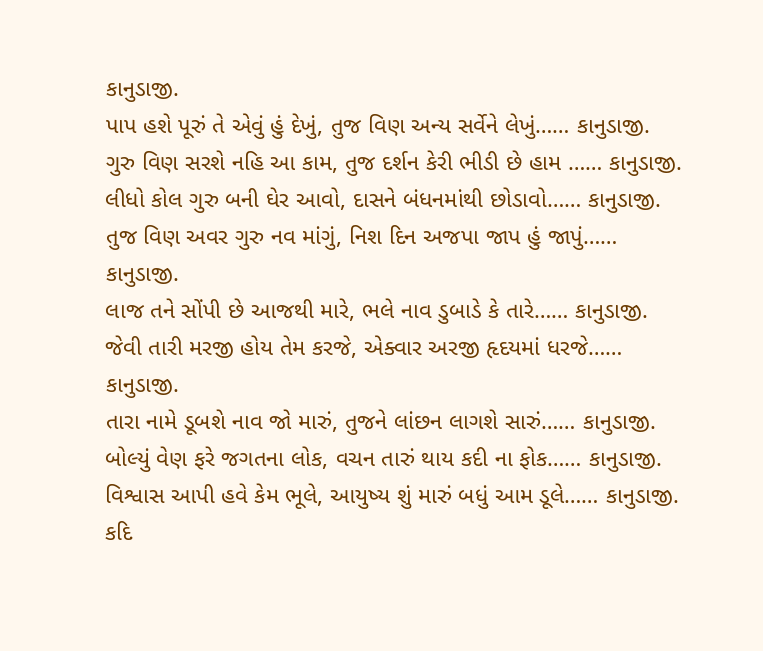કાનુડાજી.
પાપ હશે પૂરું તે એવું હું દેખું, તુજ વિણ અન્ય સર્વેને લેખું…… કાનુડાજી.
ગુરુ વિણ સરશે નહિ આ કામ, તુજ દર્શન કેરી ભીડી છે હામ …… કાનુડાજી.
લીધો કોલ ગુરુ બની ઘેર આવો, દાસને બંધનમાંથી છોડાવો…… કાનુડાજી.
તુજ વિણ અવર ગુરુ નવ માંગું, નિશ દિન અજપા જાપ હું જાપું…… કાનુડાજી.
લાજ તને સોંપી છે આજથી મારે, ભલે નાવ ડુબાડે કે તારે…… કાનુડાજી.
જેવી તારી મરજી હોય તેમ કરજે, એક્વાર અરજી હૃદયમાં ધરજે…… કાનુડાજી.
તારા નામે ડૂબશે નાવ જો મારું, તુજને લાંછન લાગશે સારું…… કાનુડાજી.
બોલ્યું વેણ ફરે જગતના લોક, વચન તારું થાય કદી ના ફોક…… કાનુડાજી.
વિશ્વાસ આપી હવે કેમ ભૂલે, આયુષ્ય શું મારું બધું આમ ડૂલે…… કાનુડાજી.
કદિ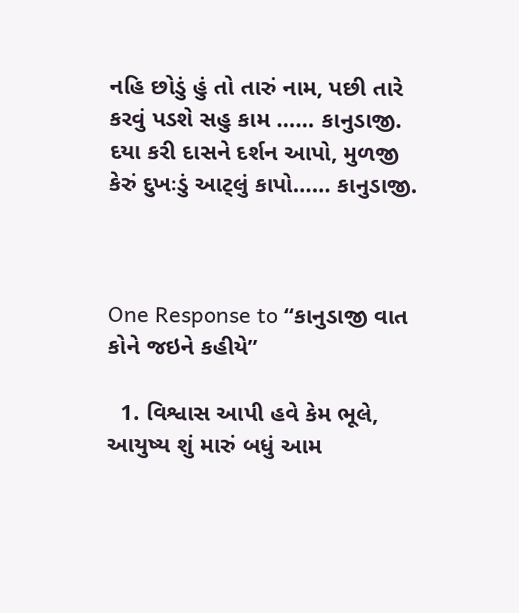નહિ છોડું હું તો તારું નામ, પછી તારે કરવું પડશે સહુ કામ …… કાનુડાજી.
દયા કરી દાસને દર્શન આપો, મુળજી કેરું દુખઃડું આટ્લું કાપો…… કાનુડાજી.



One Response to “કાનુડાજી વાત કોને જઇને કહીયે”

  1. વિશ્વાસ આપી હવે કેમ ભૂલે, આયુષ્ય શું મારું બધું આમ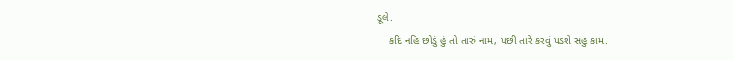ડૂલે.
    કદિ નહિ છોડું હું તો તારું નામ, પછી તારે કરવું પડશે સહુ કામ.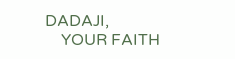DADAJI,
    YOUR FAITH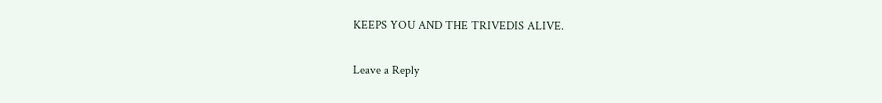KEEPS YOU AND THE TRIVEDIS ALIVE.


Leave a Reply